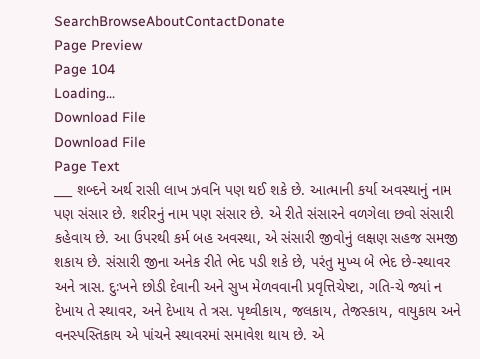SearchBrowseAboutContactDonate
Page Preview
Page 104
Loading...
Download File
Download File
Page Text
___ શબ્દને અર્થ રાસી લાખ ઝવનિ પણ થઈ શકે છે. આત્માની કર્યા અવસ્થાનું નામ પણ સંસાર છે. શરીરનું નામ પણ સંસાર છે. એ રીતે સંસારને વળગેલા છવો સંસારી કહેવાય છે. આ ઉપરથી કર્મ બહ અવસ્થા, એ સંસારી જીવોનું લક્ષણ સહજ સમજી શકાય છે. સંસારી જીના અનેક રીતે ભેદ પડી શકે છે, પરંતુ મુખ્ય બે ભેદ છે-સ્થાવર અને ત્રાસ. દુઃખને છોડી દેવાની અને સુખ મેળવવાની પ્રવૃત્તિચેષ્ટા, ગતિ-ચે જ્યાં ન દેખાય તે સ્થાવર, અને દેખાય તે ત્રસ. પૃથ્વીકાય, જલકાય, તેજસ્કાય, વાયુકાય અને વનસ્પસ્તિકાય એ પાંચને સ્થાવરમાં સમાવેશ થાય છે. એ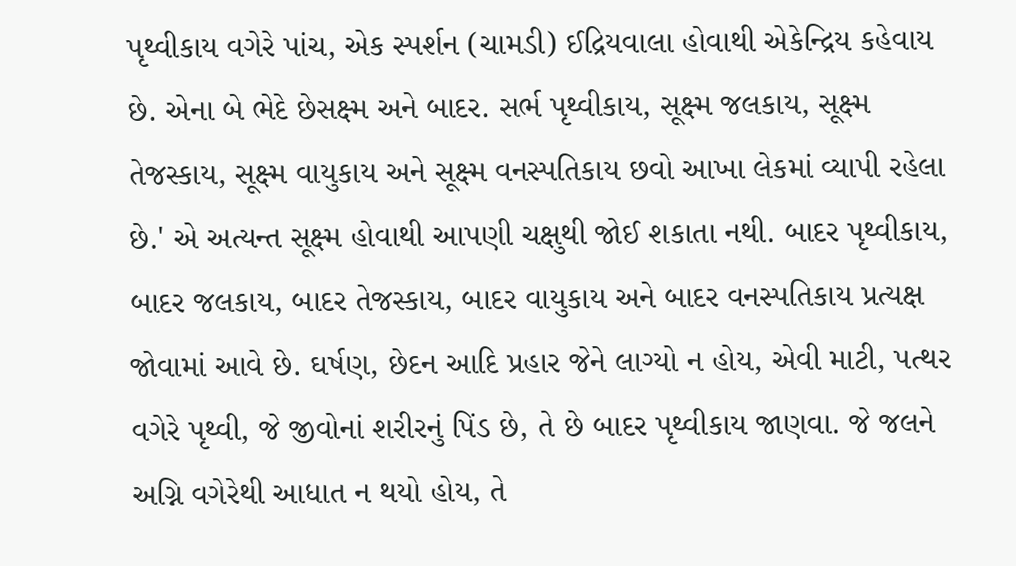પૃથ્વીકાય વગેરે પાંચ, એક સ્પર્શન (ચામડી) ઈદ્રિયવાલા હોવાથી એકેન્દ્રિય કહેવાય છે. એના બે ભેદે છેસક્ષ્મ અને બાદર. સર્ભ પૃથ્વીકાય, સૂક્ષ્મ જલકાય, સૂક્ષ્મ તેજસ્કાય, સૂક્ષ્મ વાયુકાય અને સૂક્ષ્મ વનસ્પતિકાય છવો આખા લેકમાં વ્યાપી રહેલા છે.' એ અત્યન્ત સૂક્ષ્મ હોવાથી આપણી ચક્ષુથી જોઈ શકાતા નથી. બાદર પૃથ્વીકાય, બાદર જલકાય, બાદર તેજસ્કાય, બાદર વાયુકાય અને બાદર વનસ્પતિકાય પ્રત્યક્ષ જોવામાં આવે છે. ઘર્ષણ, છેદન આદિ પ્રહાર જેને લાગ્યો ન હોય, એવી માટી, પત્થર વગેરે પૃથ્વી, જે જીવોનાં શરીરનું પિંડ છે, તે છે બાદર પૃથ્વીકાય જાણવા. જે જલને અગ્નિ વગેરેથી આધાત ન થયો હોય, તે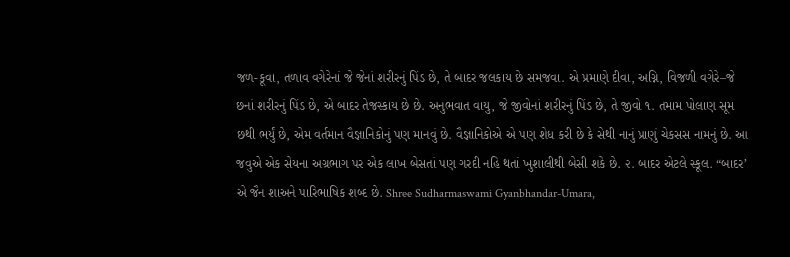જળ-કૂવા, તળાવ વગેરેનાં જે જેનાં શરીરનું પિંડ છે, તે બાદર જલકાય છે સમજવા. એ પ્રમાણે દીવા, અગ્નિ, વિજળી વગેરે–જે છનાં શરીરનું પિંડ છે, એ બાદર તેજસ્કાય છે છે. અનુભવાત વાયુ, જે જીવોનાં શરીરનું પિંડ છે, તે જીવો ૧. તમામ પોલાણ સૂમ છથી ભર્યું છે, એમ વર્તમાન વૈજ્ઞાનિકોનું પણ માનવું છે. વૈજ્ઞાનિકોએ એ પણ શેધ કરી છે કે સેથી નાનું પ્રાણું ચેકસસ નામનું છે. આ જવુએ એક સેયના અગ્રભાગ પર એક લાખ બેસતાં પણ ગરદી નહિ થતાં ખુશાલીથી બેસી શકે છે. ૨. બાદર એટલે સ્કૂલ. “બાદર’ એ જૈન શાઅને પારિભાષિક શબ્દ છે. Shree Sudharmaswami Gyanbhandar-Umara,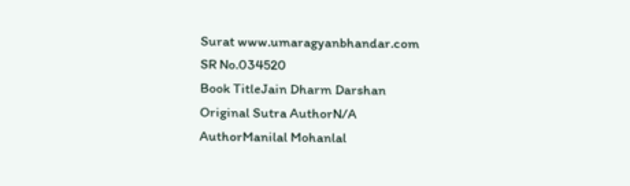Surat www.umaragyanbhandar.com
SR No.034520
Book TitleJain Dharm Darshan
Original Sutra AuthorN/A
AuthorManilal Mohanlal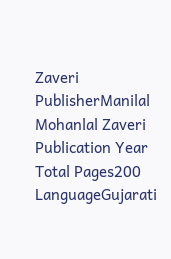Zaveri
PublisherManilal Mohanlal Zaveri
Publication Year
Total Pages200
LanguageGujarati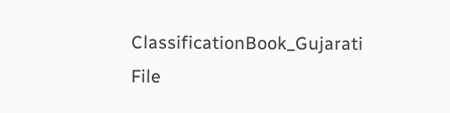ClassificationBook_Gujarati
File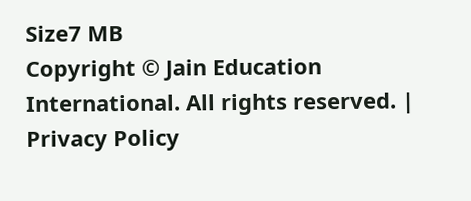Size7 MB
Copyright © Jain Education International. All rights reserved. | Privacy Policy